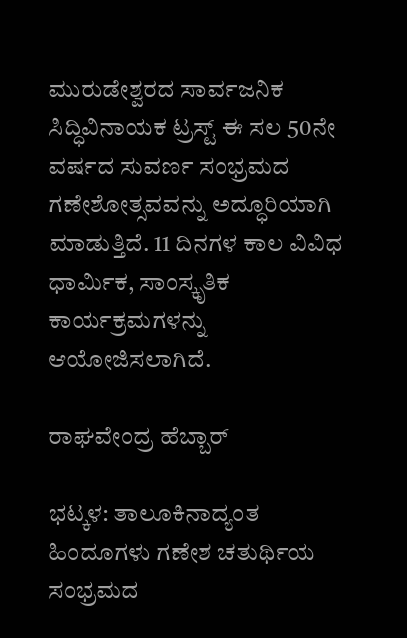ಮುರುಡೇಶ್ವರದ ಸಾರ್ವಜನಿಕ ಸಿದ್ಧಿವಿನಾಯಕ ಟ್ರಸ್ಟ್ ಈ ಸಲ 50ನೇ ವರ್ಷದ ಸುವರ್ಣ ಸಂಭ್ರಮದ ಗಣೇಶೋತ್ಸವವನ್ನು ಅದ್ಧೂರಿಯಾಗಿ ಮಾಡುತ್ತಿದೆ. 11 ದಿನಗಳ ಕಾಲ ವಿವಿಧ ಧಾರ್ಮಿಕ, ಸಾಂಸ್ಕೃತಿಕ ಕಾರ್ಯಕ್ರಮಗಳನ್ನು ಆಯೋಜಿಸಲಾಗಿದೆ.

ರಾಘವೇಂದ್ರ ಹೆಬ್ಬಾರ್

ಭಟ್ಕಳ: ತಾಲೂಕಿನಾದ್ಯಂತ ಹಿಂದೂಗಳು ಗಣೇಶ ಚತುರ್ಥಿಯ ಸಂಭ್ರಮದ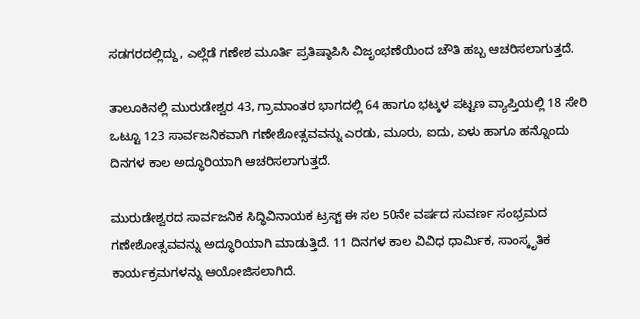ಸಡಗರದಲ್ಲಿದ್ದು, ಎಲ್ಲೆಡೆ ಗಣೇಶ ಮೂರ್ತಿ ಪ್ರತಿಷ್ಠಾಪಿಸಿ ವಿಜೃಂಭಣೆಯಿಂದ ಚೌತಿ ಹಬ್ಬ ಆಚರಿಸಲಾಗುತ್ತದೆ.

ತಾಲೂಕಿನಲ್ಲಿ ಮುರುಡೇಶ್ವರ 43, ಗ್ರಾಮಾಂತರ ಭಾಗದಲ್ಲಿ 64 ಹಾಗೂ ಭಟ್ಕಳ ಪಟ್ಟಣ ವ್ಯಾಪ್ತಿಯಲ್ಲಿ 18 ಸೇರಿ ಒಟ್ಟೂ 123 ಸಾರ್ವಜನಿಕವಾಗಿ ಗಣೇಶೋತ್ಸವವನ್ನು ಎರಡು, ಮೂರು, ಐದು, ಏಳು ಹಾಗೂ ಹನ್ನೊಂದು ದಿನಗಳ ಕಾಲ ಅದ್ಧೂರಿಯಾಗಿ ಆಚರಿಸಲಾಗುತ್ತದೆ.

ಮುರುಡೇಶ್ವರದ ಸಾರ್ವಜನಿಕ ಸಿದ್ಧಿವಿನಾಯಕ ಟ್ರಸ್ಟ್ ಈ ಸಲ 50ನೇ ವರ್ಷದ ಸುವರ್ಣ ಸಂಭ್ರಮದ ಗಣೇಶೋತ್ಸವವನ್ನು ಅದ್ಧೂರಿಯಾಗಿ ಮಾಡುತ್ತಿದೆ. 11 ದಿನಗಳ ಕಾಲ ವಿವಿಧ ಧಾರ್ಮಿಕ, ಸಾಂಸ್ಕೃತಿಕ ಕಾರ್ಯಕ್ರಮಗಳನ್ನು ಆಯೋಜಿಸಲಾಗಿದೆ.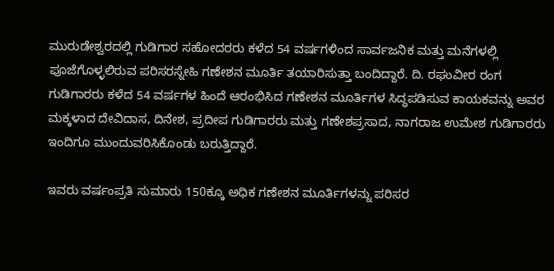ಮುರುಡೇಶ್ವರದಲ್ಲಿ ಗುಡಿಗಾರ ಸಹೋದರರು ಕಳೆದ 54 ವರ್ಷಗಳಿಂದ ಸಾರ್ವಜನಿಕ ಮತ್ತು ಮನೆಗಳಲ್ಲಿ ಪೂಜೆಗೊಳ್ಳಲಿರುವ ಪರಿಸರಸ್ನೇಹಿ ಗಣೇಶನ ಮೂರ್ತಿ ತಯಾರಿಸುತ್ತಾ ಬಂದಿದ್ದಾರೆ. ದಿ. ರಘುವೀರ ರಂಗ ಗುಡಿಗಾರರು ಕಳೆದ 54 ವರ್ಷಗಳ ಹಿಂದೆ ಆರಂಭಿಸಿದ ಗಣೇಶನ ಮೂರ್ತಿಗಳ ಸಿದ್ಧಪಡಿಸುವ ಕಾಯಕವನ್ನು ಅವರ ಮಕ್ಕಳಾದ ದೇವಿದಾಸ, ದಿನೇಶ, ಪ್ರದೀಪ ಗುಡಿಗಾರರು ಮತ್ತು ಗಣೇಶಪ್ರಸಾದ, ನಾಗರಾಜ ಉಮೇಶ ಗುಡಿಗಾರರು ಇಂದಿಗೂ ಮುಂದುವರಿಸಿಕೊಂಡು ಬರುತ್ತಿದ್ದಾರೆ.

ಇವರು ವರ್ಷಂಪ್ರತಿ ಸುಮಾರು 150ಕ್ಕೂ ಅಧಿಕ ಗಣೇಶನ ಮೂರ್ತಿಗಳನ್ನು ಪರಿಸರ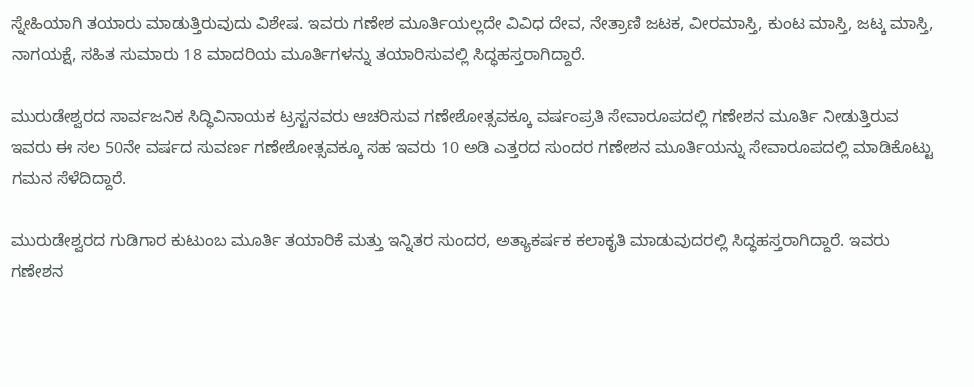ಸ್ನೇಹಿಯಾಗಿ ತಯಾರು ಮಾಡುತ್ತಿರುವುದು ವಿಶೇಷ. ಇವರು ಗಣೇಶ ಮೂರ್ತಿಯಲ್ಲದೇ ವಿವಿಧ ದೇವ, ನೇತ್ರಾಣಿ ಜಟಕ, ವೀರಮಾಸ್ತಿ, ಕುಂಟ ಮಾಸ್ತಿ, ಜಟ್ಕ ಮಾಸ್ತಿ, ನಾಗಯಕ್ಷೆ, ಸಹಿತ ಸುಮಾರು 18 ಮಾದರಿಯ ಮೂರ್ತಿಗಳನ್ನು ತಯಾರಿಸುವಲ್ಲಿ ಸಿದ್ಧಹಸ್ತರಾಗಿದ್ದಾರೆ.

ಮುರುಡೇಶ್ವರದ ಸಾರ್ವಜನಿಕ ಸಿದ್ಧಿವಿನಾಯಕ ಟ್ರಸ್ಟನವರು ಆಚರಿಸುವ ಗಣೇಶೋತ್ಸವಕ್ಕೂ ವರ್ಷಂಪ್ರತಿ ಸೇವಾರೂಪದಲ್ಲಿ ಗಣೇಶನ ಮೂರ್ತಿ ನೀಡುತ್ತಿರುವ ಇವರು ಈ ಸಲ 50ನೇ ವರ್ಷದ ಸುವರ್ಣ ಗಣೇಶೋತ್ಸವಕ್ಕೂ ಸಹ ಇವರು 10 ಅಡಿ ಎತ್ತರದ ಸುಂದರ ಗಣೇಶನ ಮೂರ್ತಿಯನ್ನು ಸೇವಾರೂಪದಲ್ಲಿ ಮಾಡಿಕೊಟ್ಟು ಗಮನ ಸೆಳೆದಿದ್ದಾರೆ.

ಮುರುಡೇಶ್ವರದ ಗುಡಿಗಾರ ಕುಟುಂಬ ಮೂರ್ತಿ ತಯಾರಿಕೆ ಮತ್ತು ಇನ್ನಿತರ ಸುಂದರ, ಅತ್ಯಾಕರ್ಷಕ ಕಲಾಕೃತಿ ಮಾಡುವುದರಲ್ಲಿ ಸಿದ್ಧಹಸ್ತರಾಗಿದ್ದಾರೆ. ಇವರು ಗಣೇಶನ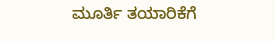ಮೂರ್ತಿ ತಯಾರಿಕೆಗೆ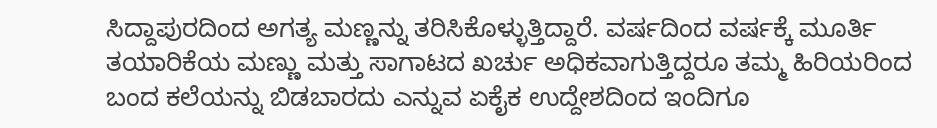ಸಿದ್ದಾಪುರದಿಂದ ಅಗತ್ಯ ಮಣ್ಣನ್ನು ತರಿಸಿಕೊಳ್ಳುತ್ತಿದ್ದಾರೆ. ವರ್ಷದಿಂದ ವರ್ಷಕ್ಕೆ ಮೂರ್ತಿ ತಯಾರಿಕೆಯ ಮಣ್ಣು ಮತ್ತು ಸಾಗಾಟದ ಖರ್ಚು ಅಧಿಕವಾಗುತ್ತಿದ್ದರೂ ತಮ್ಮ ಹಿರಿಯರಿಂದ ಬಂದ ಕಲೆಯನ್ನು ಬಿಡಬಾರದು ಎನ್ನುವ ಏಕೈಕ ಉದ್ದೇಶದಿಂದ ಇಂದಿಗೂ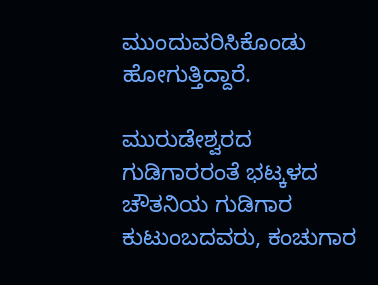ಮುಂದುವರಿಸಿಕೊಂಡು ಹೋಗುತ್ತಿದ್ದಾರೆ.

ಮುರುಡೇಶ್ವರದ ಗುಡಿಗಾರರಂತೆ ಭಟ್ಕಳದ ಚೌತನಿಯ ಗುಡಿಗಾರ ಕುಟುಂಬದವರು, ಕಂಚುಗಾರ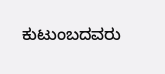ಕುಟುಂಬದವರು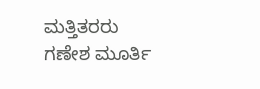ಮತ್ತಿತರರು ಗಣೇಶ ಮೂರ್ತಿ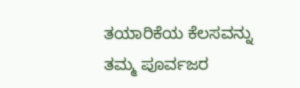ತಯಾರಿಕೆಯ ಕೆಲಸವನ್ನು ತಮ್ಮ ಪೂರ್ವಜರ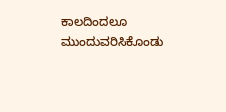ಕಾಲದಿಂದಲೂ ಮುಂದುವರಿಸಿಕೊಂಡು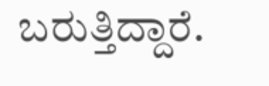ಬರುತ್ತಿದ್ದಾರೆ.